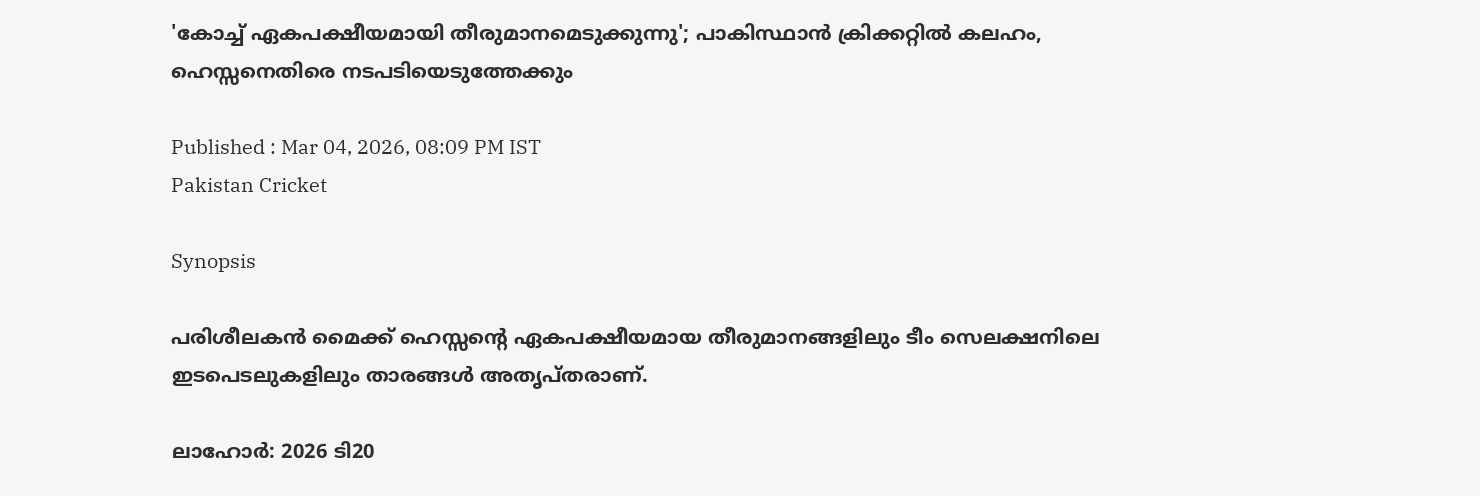'കോച്ച് ഏകപക്ഷീയമായി തീരുമാനമെടുക്കുന്നു'; പാകിസ്ഥാന്‍ ക്രിക്കറ്റില്‍ കലഹം, ഹെസ്സനെതിരെ നടപടിയെടുത്തേക്കും

Published : Mar 04, 2026, 08:09 PM IST
Pakistan Cricket

Synopsis

പരിശീലകന്‍ മൈക്ക് ഹെസ്സന്റെ ഏകപക്ഷീയമായ തീരുമാനങ്ങളിലും ടീം സെലക്ഷനിലെ ഇടപെടലുകളിലും താരങ്ങള്‍ അതൃപ്തരാണ്.

ലാഹോര്‍: 2026 ടി20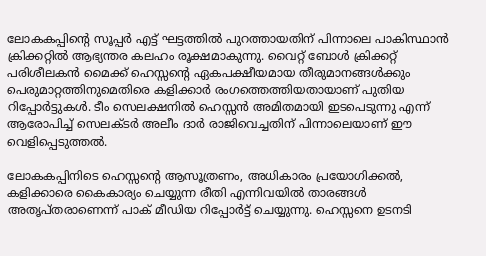ലോകകപ്പിന്റെ സൂപ്പര്‍ എട്ട് ഘട്ടത്തില്‍ പുറത്തായതിന് പിന്നാലെ പാകിസ്ഥാന്‍ ക്രിക്കറ്റില്‍ ആഭ്യന്തര കലഹം രൂക്ഷമാകുന്നു. വൈറ്റ് ബോള്‍ ക്രിക്കറ്റ് പരിശീലകന്‍ മൈക്ക് ഹെസ്സന്റെ ഏകപക്ഷീയമായ തീരുമാനങ്ങള്‍ക്കും പെരുമാറ്റത്തിനുമെതിരെ കളിക്കാര്‍ രംഗത്തെത്തിയതായാണ് പുതിയ റിപ്പോര്‍ട്ടുകള്‍. ടീം സെലക്ഷനില്‍ ഹെസ്സന്‍ അമിതമായി ഇടപെടുന്നു എന്ന് ആരോപിച്ച് സെലക്ടര്‍ അലീം ദാര്‍ രാജിവെച്ചതിന് പിന്നാലെയാണ് ഈ വെളിപ്പെടുത്തല്‍.

ലോകകപ്പിനിടെ ഹെസ്സന്റെ ആസൂത്രണം, അധികാരം പ്രയോഗിക്കല്‍, കളിക്കാരെ കൈകാര്യം ചെയ്യുന്ന രീതി എന്നിവയില്‍ താരങ്ങള്‍ അതൃപ്തരാണെന്ന് പാക് മീഡിയ റിപ്പോര്‍ട്ട് ചെയ്യുന്നു. ഹെസ്സനെ ഉടനടി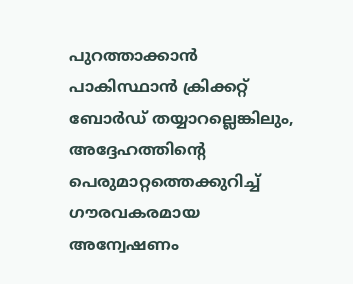പുറത്താക്കാന്‍ പാകിസ്ഥാന്‍ ക്രിക്കറ്റ് ബോര്‍ഡ് തയ്യാറല്ലെങ്കിലും, അദ്ദേഹത്തിന്റെ പെരുമാറ്റത്തെക്കുറിച്ച് ഗൗരവകരമായ അന്വേഷണം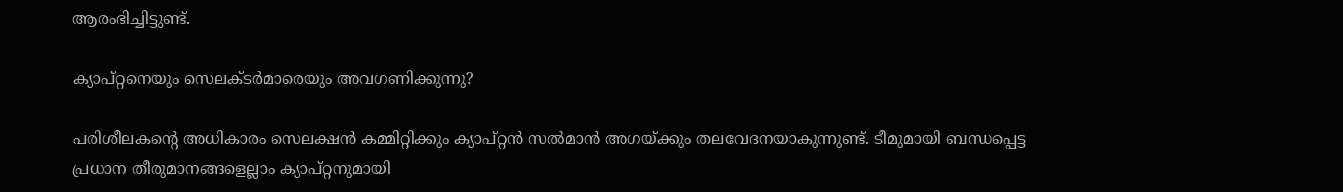ആരംഭിച്ചിട്ടുണ്ട്.

ക്യാപ്റ്റനെയും സെലക്ടര്‍മാരെയും അവഗണിക്കുന്നു?

പരിശീലകന്റെ അധികാരം സെലക്ഷന്‍ കമ്മിറ്റിക്കും ക്യാപ്റ്റന്‍ സല്‍മാന്‍ അഗയ്ക്കും തലവേദനയാകുന്നുണ്ട്. ടീമുമായി ബന്ധപ്പെട്ട പ്രധാന തീരുമാനങ്ങളെല്ലാം ക്യാപ്റ്റനുമായി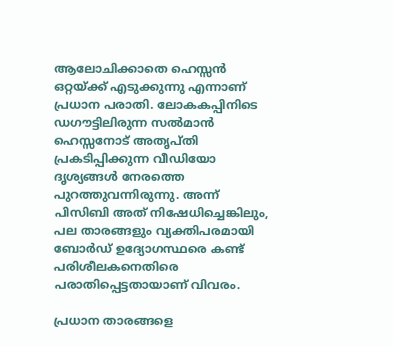ആലോചിക്കാതെ ഹെസ്സന്‍ ഒറ്റയ്ക്ക് എടുക്കുന്നു എന്നാണ് പ്രധാന പരാതി. ലോകകപ്പിനിടെ ഡഗൗട്ടിലിരുന്ന സല്‍മാന്‍ ഹെസ്സനോട് അതൃപ്തി പ്രകടിപ്പിക്കുന്ന വീഡിയോ ദൃശ്യങ്ങള്‍ നേരത്തെ പുറത്തുവന്നിരുന്നു. അന്ന് പിസിബി അത് നിഷേധിച്ചെങ്കിലും, പല താരങ്ങളും വ്യക്തിപരമായി ബോര്‍ഡ് ഉദ്യോഗസ്ഥരെ കണ്ട് പരിശീലകനെതിരെ പരാതിപ്പെട്ടതായാണ് വിവരം.

പ്രധാന താരങ്ങളെ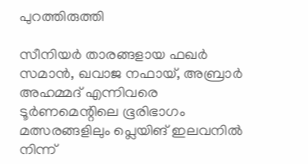പുറത്തിരുത്തി

സീനിയര്‍ താരങ്ങളായ ഫഖര്‍ സമാന്‍, ഖവാജ നഫായ്, അബ്രാര്‍ അഹമ്മദ് എന്നിവരെ ടൂര്‍ണമെന്റിലെ ഭൂരിഭാഗം മത്സരങ്ങളിലും പ്ലെയിങ് ഇലവനില്‍ നിന്ന്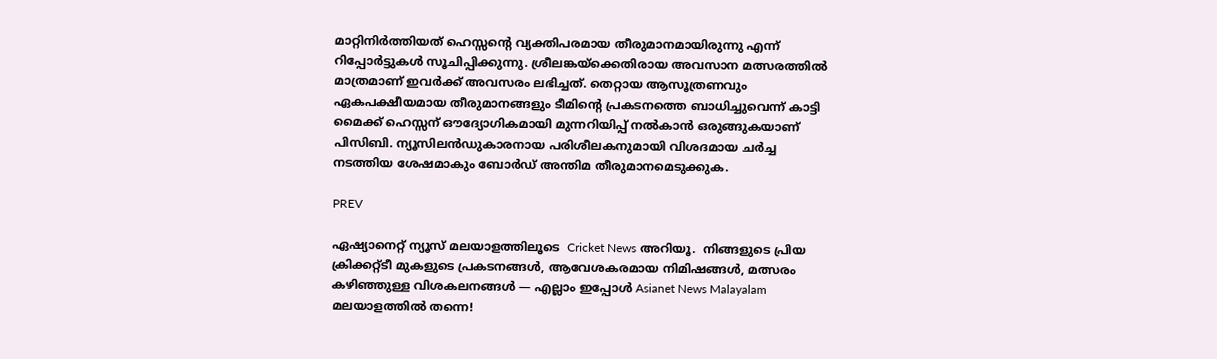മാറ്റിനിര്‍ത്തിയത് ഹെസ്സന്റെ വ്യക്തിപരമായ തീരുമാനമായിരുന്നു എന്ന് റിപ്പോര്‍ട്ടുകള്‍ സൂചിപ്പിക്കുന്നു. ശ്രീലങ്കയ്ക്കെതിരായ അവസാന മത്സരത്തില്‍ മാത്രമാണ് ഇവര്‍ക്ക് അവസരം ലഭിച്ചത്. തെറ്റായ ആസൂത്രണവും ഏകപക്ഷീയമായ തീരുമാനങ്ങളും ടീമിന്റെ പ്രകടനത്തെ ബാധിച്ചുവെന്ന് കാട്ടി മൈക്ക് ഹെസ്സന് ഔദ്യോഗികമായി മുന്നറിയിപ്പ് നല്‍കാന്‍ ഒരുങ്ങുകയാണ് പിസിബി. ന്യൂസിലന്‍ഡുകാരനായ പരിശീലകനുമായി വിശദമായ ചര്‍ച്ച നടത്തിയ ശേഷമാകും ബോര്‍ഡ് അന്തിമ തീരുമാനമെടുക്കുക.

PREV

ഏഷ്യാനെറ്റ് ന്യൂസ് മലയാളത്തിലൂടെ  Cricket News അറിയൂ.  നിങ്ങളുടെ പ്രിയ ക്രിക്കറ്റ്ടീ മുകളുടെ പ്രകടനങ്ങൾ, ആവേശകരമായ നിമിഷങ്ങൾ, മത്സരം കഴിഞ്ഞുള്ള വിശകലനങ്ങൾ — എല്ലാം ഇപ്പോൾ Asianet News Malayalam മലയാളത്തിൽ തന്നെ!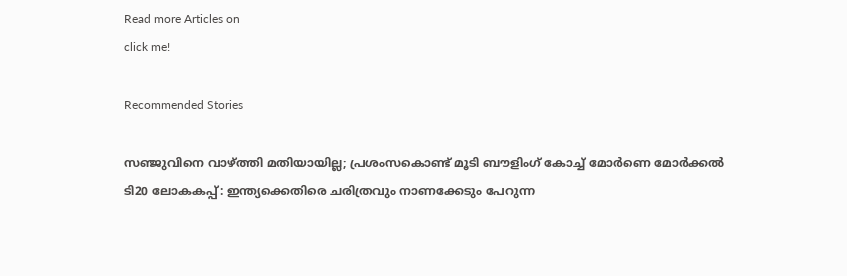Read more Articles on
click me!

Recommended Stories

സഞ്ജുവിനെ വാഴ്ത്തി മതിയായില്ല; പ്രശംസകൊണ്ട് മൂടി ബൗളിംഗ് കോച്ച് മോര്‍ണെ മോര്‍ക്കല്‍
ടി20 ലോകകപ്പ്: ഇന്ത്യക്കെതിരെ ചരിത്രവും നാണക്കേടും പേറുന്ന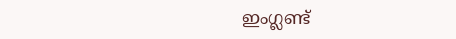ഇംഗ്ലണ്ട്